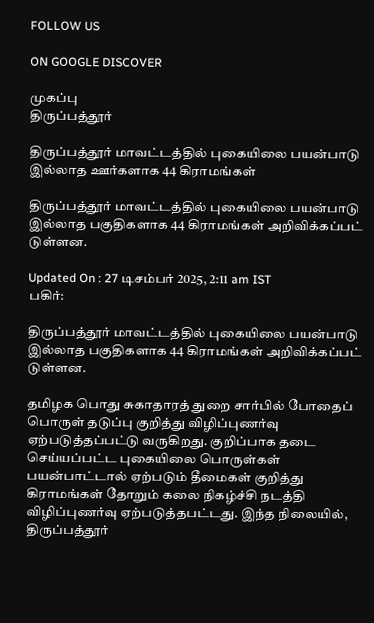FOLLOW US

ON GOOGLE DISCOVER

முகப்பு
திருப்பத்தூர்

திருப்பத்தூர் மாவட்டத்தில் புகையிலை பயன்பாடு இல்லாத ஊர்களாக 44 கிராமங்கள்

திருப்பத்தூர் மாவட்டத்தில் புகையிலை பயன்பாடு இல்லாத பகுதிகளாக 44 கிராமங்கள் அறிவிக்கப்பட் டுள்ளன.

Updated On : 27 டிசம்பர் 2025, 2:11 am IST
பகிர்:

திருப்பத்தூர் மாவட்டத்தில் புகையிலை பயன்பாடு இல்லாத பகுதிகளாக 44 கிராமங்கள் அறிவிக்கப்பட் டுள்ளன.

தமிழக பொது சுகாதாரத் துறை சார்பில் போதைப் பொருள் தடுப்பு குறித்து விழிப்புணர்வு ஏற்படுத்தப்பட்டு வருகிறது. குறிப்பாக தடை செய்யப்பட்ட புகையிலை பொருள்கள் பயன்பாட்டால் ஏற்படும் தீமைகள் குறித்து கிராமங்கள் தோறும் கலை நிகழ்ச்சி நடத்தி விழிப்புணர்வு ஏற்படுத்தபட்டது. இந்த நிலையில், திருப்பத்தூர்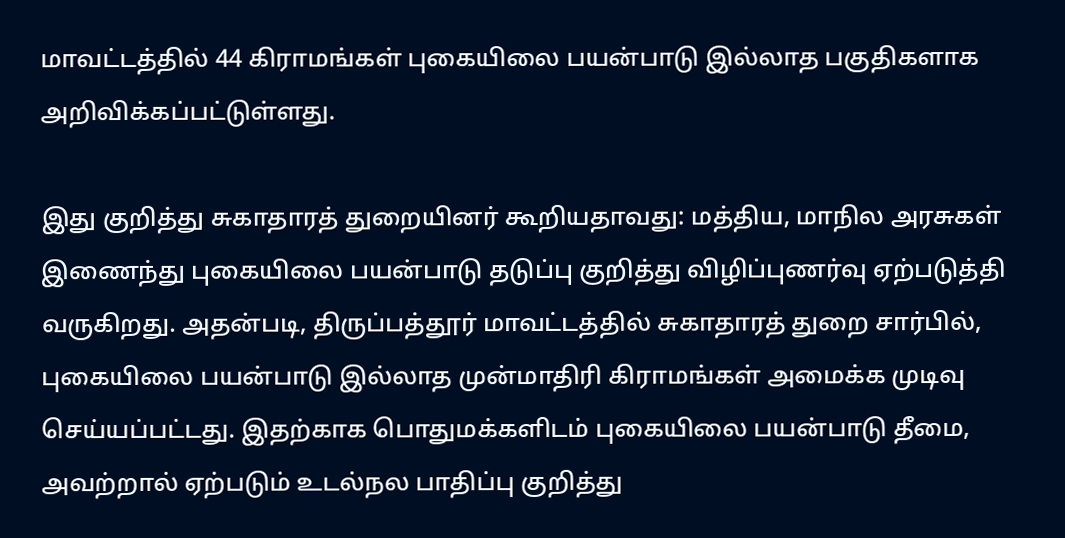மாவட்டத்தில் 44 கிராமங்கள் புகையிலை பயன்பாடு இல்லாத பகுதிகளாக அறிவிக்கப்பட்டுள்ளது.

இது குறித்து சுகாதாரத் துறையினர் கூறியதாவது: மத்திய, மாநில அரசுகள் இணைந்து புகையிலை பயன்பாடு தடுப்பு குறித்து விழிப்புணர்வு ஏற்படுத்தி வருகிறது. அதன்படி, திருப்பத்தூர் மாவட்டத்தில் சுகாதாரத் துறை சார்பில், புகையிலை பயன்பாடு இல்லாத முன்மாதிரி கிராமங்கள் அமைக்க முடிவு செய்யப்பட்டது. இதற்காக பொதுமக்களிடம் புகையிலை பயன்பாடு தீமை, அவற்றால் ஏற்படும் உடல்நல பாதிப்பு குறித்து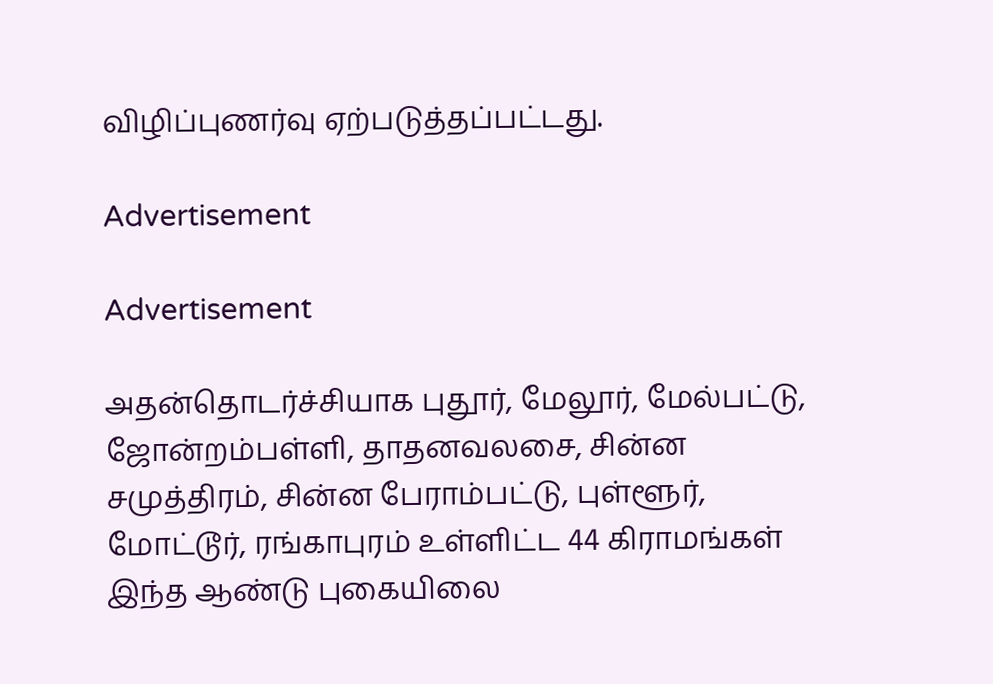விழிப்புணர்வு ஏற்படுத்தப்பட்டது.

Advertisement

Advertisement

அதன்தொடர்ச்சியாக புதூர், மேலூர், மேல்பட்டு, ஜோன்றம்பள்ளி, தாதனவலசை, சின்ன சமுத்திரம், சின்ன பேராம்பட்டு, புள்ளூர், மோட்டூர், ரங்காபுரம் உள்ளிட்ட 44 கிராமங்கள் இந்த ஆண்டு புகையிலை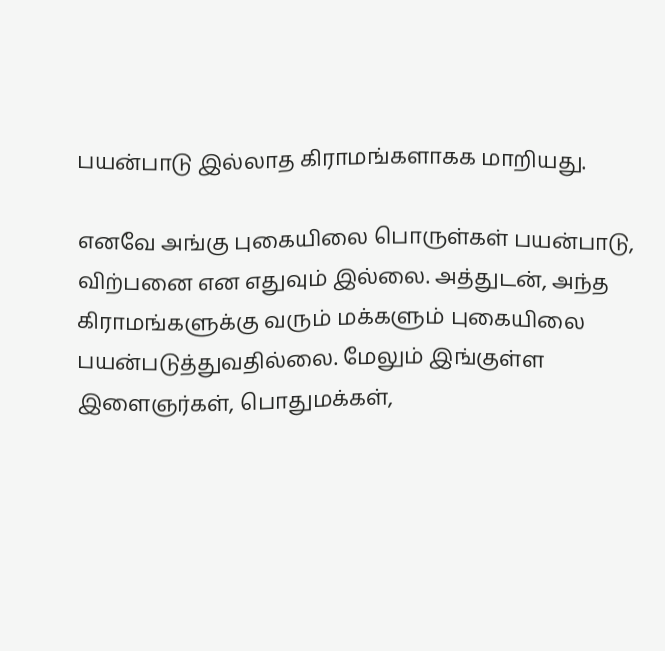பயன்பாடு இல்லாத கிராமங்களாகக மாறியது.

எனவே அங்கு புகையிலை பொருள்கள் பயன்பாடு, விற்பனை என எதுவும் இல்லை. அத்துடன், அந்த கிராமங்களுக்கு வரும் மக்களும் புகையிலை பயன்படுத்துவதில்லை. மேலும் இங்குள்ள இளைஞர்கள், பொதுமக்கள்,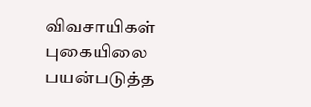விவசாயிகள் புகையிலை பயன்படுத்த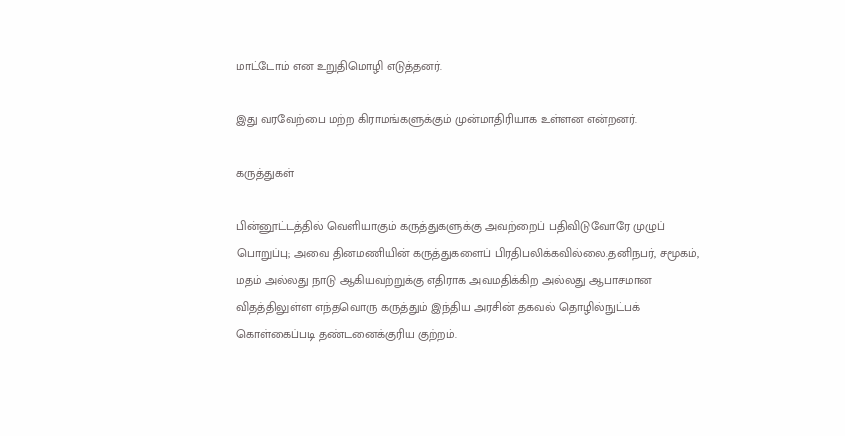மாட்டோம் என உறுதிமொழி எடுத்தனர்.

இது வரவேற்பை மற்ற கிராமங்களுக்கும் முன்மாதிரியாக உள்ளன என்றனர்.

கருத்துகள்

பின்னூட்டத்தில் வெளியாகும் கருத்துகளுக்கு அவற்றைப் பதிவிடுவோரே முழுப் பொறுப்பு; அவை தினமணியின் கருத்துகளைப் பிரதிபலிக்கவில்லை.தனிநபர், சமூகம், மதம் அல்லது நாடு ஆகியவற்றுக்கு எதிராக அவமதிக்கிற அல்லது ஆபாசமான விதத்திலுள்ள எந்தவொரு கருத்தும் இந்திய அரசின் தகவல் தொழில்நுட்பக் கொள்கைப்படி தண்டனைக்குரிய குற்றம்.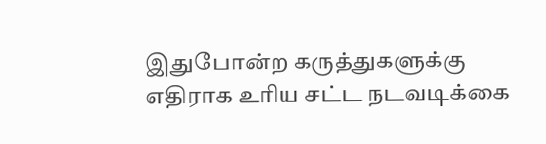இதுபோன்ற கருத்துகளுக்கு எதிராக உரிய சட்ட நடவடிக்கை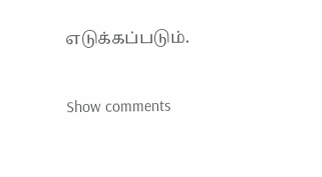எடுக்கப்படும்.

Show comments